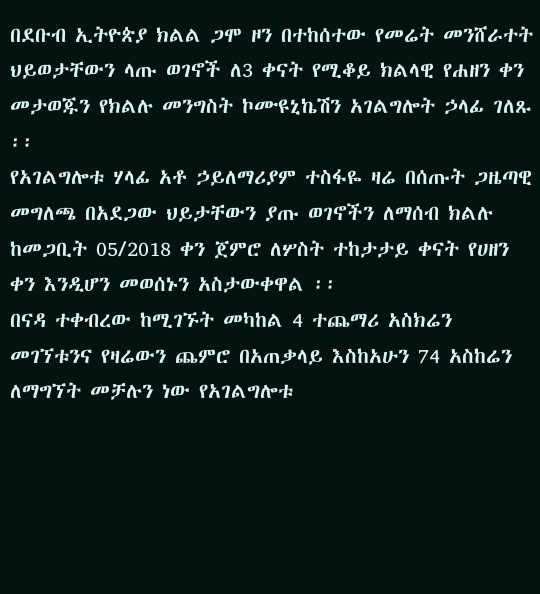በደቡብ ኢትዮጵያ ክልል ጋሞ ዞን በተከሰተው የመሬት መንሸራተት ህይወታቸውን ላጡ ወገኖች ለ3 ቀናት የሚቆይ ክልላዊ የሐዘን ቀን መታወጁን የክልሉ መንግስት ኮሙዩኒኬሽን አገልግሎት ኃላፊ ገለጹ ፡፡
የአገልግሎቱ ሃላፊ አቶ ኃይለማሪያም ተስፋዬ ዛሬ በሰጡት ጋዜጣዊ መግለጫ በአደጋው ህይታቸውን ያጡ ወገኖችን ለማሰብ ክልሉ ከመጋቢት 05/2018 ቀን ጀምሮ ለሦስት ተከታታይ ቀናት የሀዘን ቀን እንዲሆን መወሰኑን አስታውቀዋል ፡፡
በናዳ ተቀብረው ከሚገኙት መካከል 4 ተጨማሪ አስክሬን መገኘቱንና የዛሬውን ጨምሮ በአጠቃላይ እስከአሁን 74 አስከሬን ለማግኘት መቻሉን ነው የአገልግሎቱ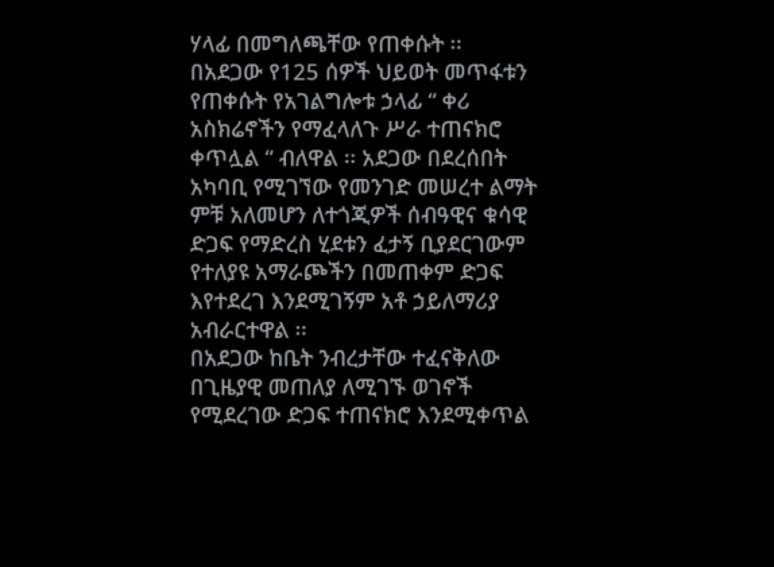ሃላፊ በመግለጫቸው የጠቀሱት ፡፡
በአደጋው የ125 ሰዎች ህይወት መጥፋቱን የጠቀሱት የአገልግሎቱ ኃላፊ “ ቀሪ አስክሬኖችን የማፈላለጉ ሥራ ተጠናክሮ ቀጥሏል “ ብለዋል ፡፡ አደጋው በደረሰበት አካባቢ የሚገኘው የመንገድ መሠረተ ልማት ምቹ አለመሆን ለተጎጂዎች ሰብዓዊና ቁሳዊ ድጋፍ የማድረስ ሂደቱን ፈታኝ ቢያደርገውም የተለያዩ አማራጮችን በመጠቀም ድጋፍ እየተደረገ እንደሚገኝም አቶ ኃይለማሪያ አብራርተዋል ፡፡
በአደጋው ከቤት ንብረታቸው ተፈናቅለው በጊዜያዊ መጠለያ ለሚገኙ ወገኖች የሚደረገው ድጋፍ ተጠናክሮ እንደሚቀጥል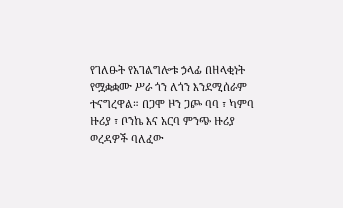የገለፁት የአገልግሎቱ ኃላፊ በዘላቂነት የሟቋቋሙ ሥራ ጎን ለጎን እንደሚሰራም ተናግረዋል። በጋሞ ዞን ጋጮ ባባ ፣ ካምባ ዙሪያ ፣ ቦንኬ እና አርባ ምንጭ ዙሪያ ወረዳዎች ባለፈው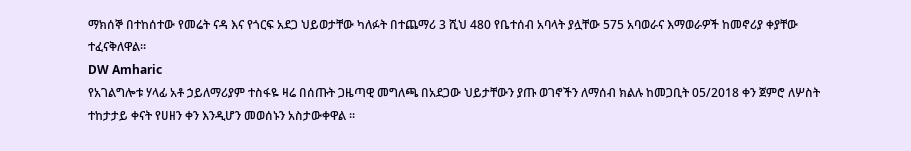ማክሰኞ በተከሰተው የመሬት ናዳ እና የጎርፍ አደጋ ህይወታቸው ካለፉት በተጨማሪ 3 ሺህ 480 የቤተሰብ አባላት ያሏቸው 575 አባወራና እማወራዎች ከመኖሪያ ቀያቸው ተፈናቅለዋል።
DW Amharic
የአገልግሎቱ ሃላፊ አቶ ኃይለማሪያም ተስፋዬ ዛሬ በሰጡት ጋዜጣዊ መግለጫ በአደጋው ህይታቸውን ያጡ ወገኖችን ለማሰብ ክልሉ ከመጋቢት 05/2018 ቀን ጀምሮ ለሦስት ተከታታይ ቀናት የሀዘን ቀን እንዲሆን መወሰኑን አስታውቀዋል ፡፡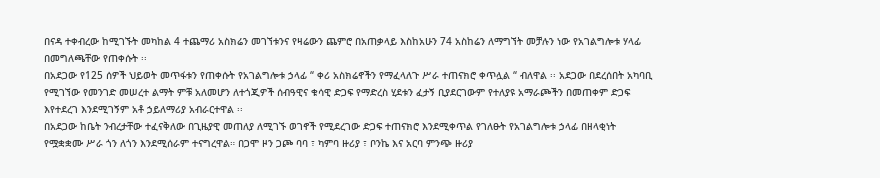በናዳ ተቀብረው ከሚገኙት መካከል 4 ተጨማሪ አስክሬን መገኘቱንና የዛሬውን ጨምሮ በአጠቃላይ እስከአሁን 74 አስከሬን ለማግኘት መቻሉን ነው የአገልግሎቱ ሃላፊ በመግለጫቸው የጠቀሱት ፡፡
በአደጋው የ125 ሰዎች ህይወት መጥፋቱን የጠቀሱት የአገልግሎቱ ኃላፊ “ ቀሪ አስክሬኖችን የማፈላለጉ ሥራ ተጠናክሮ ቀጥሏል “ ብለዋል ፡፡ አደጋው በደረሰበት አካባቢ የሚገኘው የመንገድ መሠረተ ልማት ምቹ አለመሆን ለተጎጂዎች ሰብዓዊና ቁሳዊ ድጋፍ የማድረስ ሂደቱን ፈታኝ ቢያደርገውም የተለያዩ አማራጮችን በመጠቀም ድጋፍ እየተደረገ እንደሚገኝም አቶ ኃይለማሪያ አብራርተዋል ፡፡
በአደጋው ከቤት ንብረታቸው ተፈናቅለው በጊዜያዊ መጠለያ ለሚገኙ ወገኖች የሚደረገው ድጋፍ ተጠናክሮ እንደሚቀጥል የገለፁት የአገልግሎቱ ኃላፊ በዘላቂነት የሟቋቋሙ ሥራ ጎን ለጎን እንደሚሰራም ተናግረዋል። በጋሞ ዞን ጋጮ ባባ ፣ ካምባ ዙሪያ ፣ ቦንኬ እና አርባ ምንጭ ዙሪያ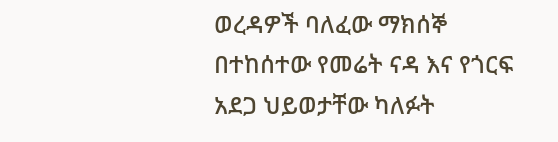ወረዳዎች ባለፈው ማክሰኞ በተከሰተው የመሬት ናዳ እና የጎርፍ አደጋ ህይወታቸው ካለፉት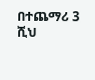በተጨማሪ 3 ሺህ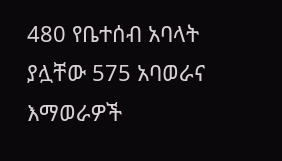480 የቤተሰብ አባላት ያሏቸው 575 አባወራና እማወራዎች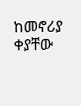ከመኖሪያ ቀያቸው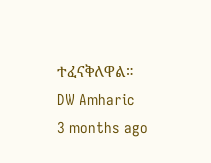ተፈናቅለዋል።
DW Amharic
3 months ago